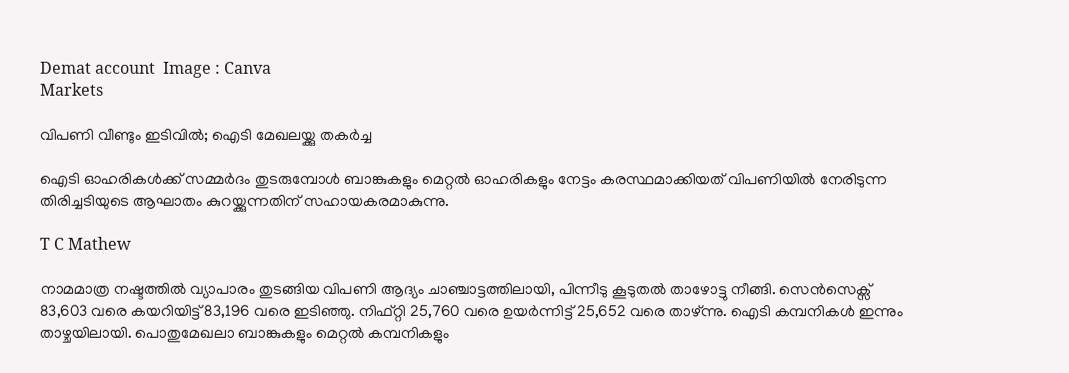Demat account  Image : Canva
Markets

വിപണി വീണ്ടും ഇടിവിൽ; ഐടി മേഖലയ്ക്കു തകർച്ച

ഐടി ഓഹരികൾക്ക് സമ്മർദം തുടരുമ്പോൾ ബാങ്കുകളും മെറ്റൽ ഓഹരികളും നേട്ടം കരസ്ഥമാക്കിയത് വിപണിയിൽ നേരിടുന്ന തിരിച്ചടിയുടെ ആഘാതം കുറയ്ക്കുന്നതിന് സഹായകരമാകുന്നു.

T C Mathew

നാമമാത്ര നഷ്ടത്തിൽ വ്യാപാരം തുടങ്ങിയ വിപണി ആദ്യം ചാഞ്ചാട്ടത്തിലായി, പിന്നീടു കൂടുതൽ താഴോട്ടു നീങ്ങി. സെൻസെക്സ് 83,603 വരെ കയറിയിട്ട് 83,196 വരെ ഇടിഞ്ഞു. നിഫ്റ്റി 25,760 വരെ ഉയർന്നിട്ട് 25,652 വരെ താഴ്‌ന്നു. ഐടി കമ്പനികൾ ഇന്നും താഴ്ചയിലായി. പൊതുമേഖലാ ബാങ്കുകളും മെറ്റൽ കമ്പനികളും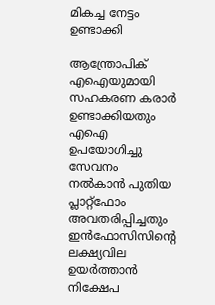മികച്ച നേട്ടം ഉണ്ടാക്കി

ആന്ത്രോപിക് എഐയുമായി സഹകരണ കരാർ ഉണ്ടാക്കിയതും എഐ ഉപയോഗിച്ചു സേവനം നൽകാൻ പുതിയ പ്ലാറ്റ്ഫോം അവതരിപ്പിച്ചതും ഇൻഫോസിസിൻ്റെ ലക്ഷ്യവില ഉയർത്താൻ നിക്ഷേപ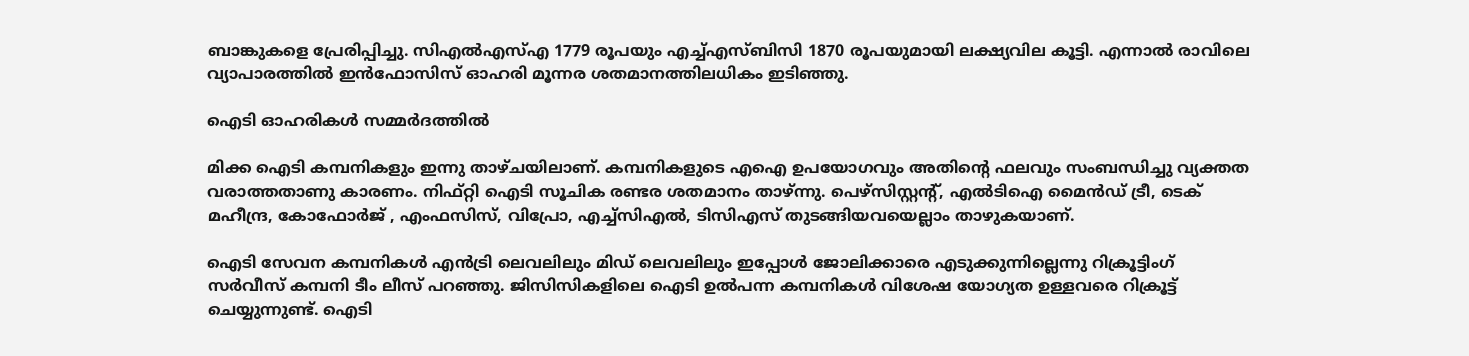ബാങ്കുകളെ പ്രേരിപ്പിച്ചു. സിഎൽഎസ്എ 1779 രൂപയും എച്ച്എസ്ബിസി 1870 രൂപയുമായി ലക്ഷ്യവില കൂട്ടി. എന്നാൽ രാവിലെ വ്യാപാരത്തിൽ ഇൻഫോസിസ് ഓഹരി മൂന്നര ശതമാനത്തിലധികം ഇടിഞ്ഞു.

ഐടി ഓഹരികൾ സമ്മർദത്തിൽ

മിക്ക ഐടി കമ്പനികളും ഇന്നു താഴ്ചയിലാണ്. കമ്പനികളുടെ എഐ ഉപയോഗവും അതിൻ്റെ ഫലവും സംബന്ധിച്ചു വ്യക്തത വരാത്തതാണു കാരണം. നിഫ്റ്റി ഐടി സൂചിക രണ്ടര ശതമാനം താഴ്‌ന്നു. പെഴ്സിസ്റ്റൻ്റ്, എൽടിഐ മൈൻഡ് ട്രീ, ടെക് മഹീന്ദ്ര, കോഫോർജ് , എംഫസിസ്, വിപ്രോ, എച്ച്സിഎൽ, ടിസിഎസ് തുടങ്ങിയവയെല്ലാം താഴുകയാണ്.

ഐടി സേവന കമ്പനികൾ എൻട്രി ലെവലിലും മിഡ് ലെവലിലും ഇപ്പോൾ ജോലിക്കാരെ എടുക്കുന്നില്ലെന്നു റിക്രൂട്ടിംഗ് സർവീസ് കമ്പനി ടീം ലീസ് പറഞ്ഞു. ജിസിസികളിലെ ഐടി ഉൽപന്ന കമ്പനികൾ വിശേഷ യോഗ്യത ഉള്ളവരെ റിക്രൂട്ട് ചെയ്യുന്നുണ്ട്. ഐടി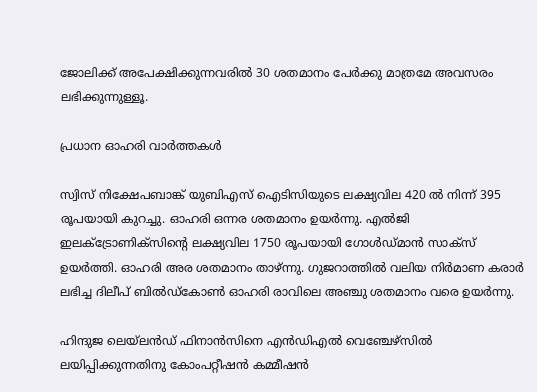ജോലിക്ക് അപേക്ഷിക്കുന്നവരിൽ 30 ശതമാനം പേർക്കു മാത്രമേ അവസരം ലഭിക്കുന്നുള്ളൂ.

പ്രധാന ഓഹരി വാർത്തകൾ

സ്വിസ് നിക്ഷേപബാങ്ക് യുബിഎസ് ഐടിസിയുടെ ലക്ഷ്യവില 420 ൽ നിന്ന് 395 രൂപയായി കുറച്ചു. ഓഹരി ഒന്നര ശതമാനം ഉയർന്നു. എൽജി ഇലക്ട്രോണിക്സിൻ്റെ ലക്ഷ്യവില 1750 രൂപയായി ഗോൾഡ്മാൻ സാക്സ് ഉയർത്തി. ഓഹരി അര ശതമാനം താഴ്‌ന്നു. ഗുജറാത്തിൽ വലിയ നിർമാണ കരാർ ലഭിച്ച ദിലീപ് ബിൽഡ്കോൺ ഓഹരി രാവിലെ അഞ്ചു ശതമാനം വരെ ഉയർന്നു.

ഹിന്ദുജ ലെയ്‌ലൻഡ് ഫിനാൻസിനെ എൻഡിഎൽ വെഞ്ചേഴ്സിൽ ലയിപ്പിക്കുന്നതിനു കോംപറ്റീഷൻ കമ്മീഷൻ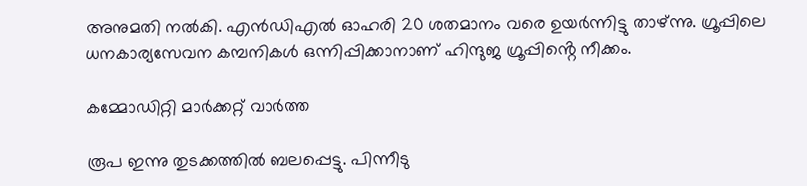അനുമതി നൽകി. എൻഡിഎൽ ഓഹരി 20 ശതമാനം വരെ ഉയർന്നിട്ടു താഴ്‌ന്നു. ഗ്രൂപ്പിലെ ധനകാര്യസേവന കമ്പനികൾ ഒന്നിപ്പിക്കാനാണ് ഹിന്ദുജ ഗ്രൂപ്പിൻ്റെ നീക്കം.

കമ്മോഡിറ്റി മാർക്കറ്റ് വാർത്ത

രൂപ ഇന്നു തുടക്കത്തിൽ ബലപ്പെട്ടു. പിന്നീടു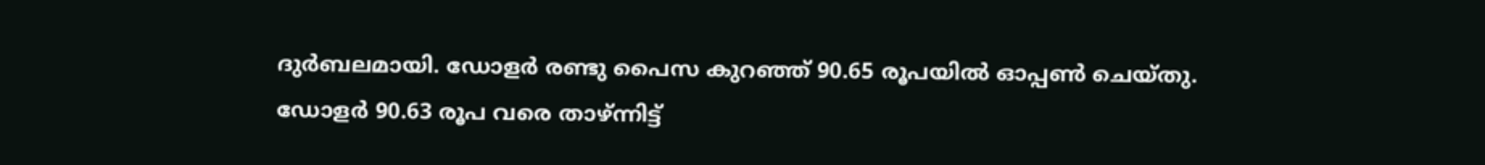ദുർബലമായി. ഡോളർ രണ്ടു പൈസ കുറഞ്ഞ് 90.65 രൂപയിൽ ഓപ്പൺ ചെയ്തു. ഡോളർ 90.63 രൂപ വരെ താഴ്ന്നിട്ട്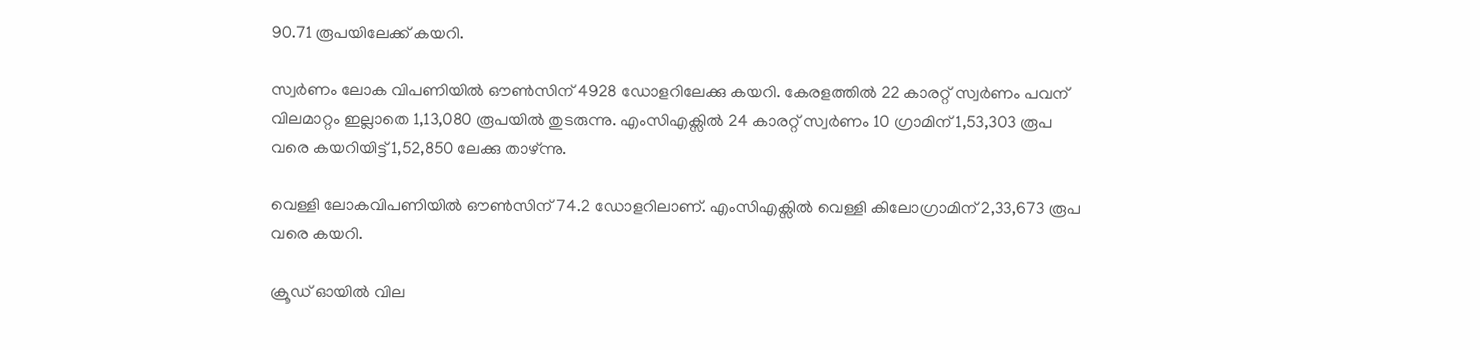90.71 രൂപയിലേക്ക് കയറി.

സ്വർണം ലോക വിപണിയിൽ ഔൺസിന് 4928 ഡോളറിലേക്കു കയറി. കേരളത്തിൽ 22 കാരറ്റ് സ്വർണം പവന് വിലമാറ്റം ഇല്ലാതെ 1,13,080 രൂപയിൽ തുടരുന്നു. എംസിഎക്സിൽ 24 കാരറ്റ് സ്വർണം 10 ഗ്രാമിന് 1,53,303 രൂപ വരെ കയറിയിട്ട് 1,52,850 ലേക്കു താഴ്ന്നു.

വെള്ളി ലോകവിപണിയിൽ ഔൺസിന് 74.2 ഡോളറിലാണ്. എംസിഎക്സിൽ വെള്ളി കിലോഗ്രാമിന് 2,33,673 രൂപ വരെ കയറി.

ക്രൂഡ് ഓയിൽ വില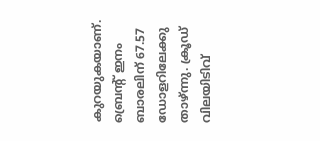കുറയുകയാണ്. ബ്രെൻ്റ് ഇനം ബാരലിന് 67.57 ഡോളറിലേക്കു താഴ്‌ന്നു. ക്രൂഡ് വിലയിടിവ്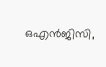ഒഎൻജിസി,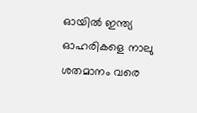ഓയിൽ ഇന്ത്യ ഓഹരികളെ നാലു ശതമാനം വരെ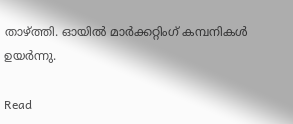താഴ്‌ത്തി. ഓയിൽ മാർക്കറ്റിംഗ് കമ്പനികൾ ഉയർന്നു.

Read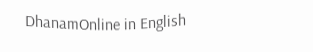DhanamOnline in English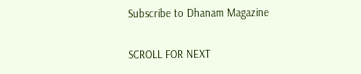Subscribe to Dhanam Magazine

SCROLL FOR NEXT